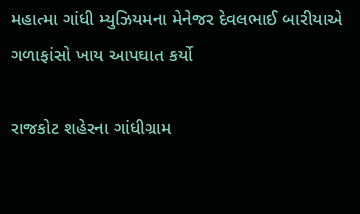મહાત્મા ગાંધી મ્યુઝિયમના મેનેજર દેવલભાઈ બારીયાએ ગળાફાંસો ખાય આપઘાત કર્યો

રાજકોટ શહેરના ગાંધીગ્રામ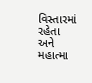વિસ્તારમાં રહેતા અને મહાત્મા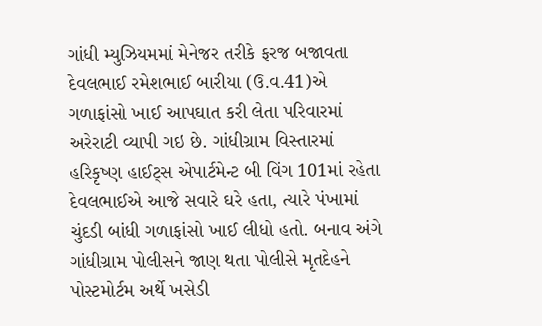ગાંધી મ્યુઝિયમમાં મેનેજર તરીકે ફરજ બજાવતા દેવલભાઈ રમેશભાઈ બારીયા (ઉ.વ.41)એ ગળાફાંસો ખાઈ આપઘાત કરી લેતા પરિવારમાં અરેરાટી વ્યાપી ગઇ છે. ગાંધીગ્રામ વિસ્તારમાં હરિકૃષ્ણ હાઈટ્સ એપાર્ટમેન્ટ બી વિંગ 101માં રહેતા દેવલભાઈએ આજે સવારે ઘરે હતા, ત્યારે પંખામાં ચુંદડી બાંધી ગળાફાંસો ખાઈ લીધો હતો. બનાવ અંગે ગાંધીગ્રામ પોલીસને જાણ થતા પોલીસે મૃતદેહને પોસ્ટમોર્ટમ અર્થે ખસેડી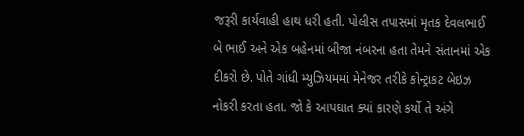જરૂરી કાર્યવાહી હાથ ધરી હતી. પોલીસ તપાસમાં મૃતક દેવલભાઈ બે ભાઈ અને એક બહેનમાં બીજા નંબરના હતા તેમને સંતાનમાં એક દીકરો છે. પોતે ગાંધી મ્યુઝિયમમાં મેનેજર તરીકે કોન્ટ્રાકટ બેઇઝ નોકરી કરતા હતા. જો કે આપઘાત ક્યાં કારણે કર્યો તે અંગે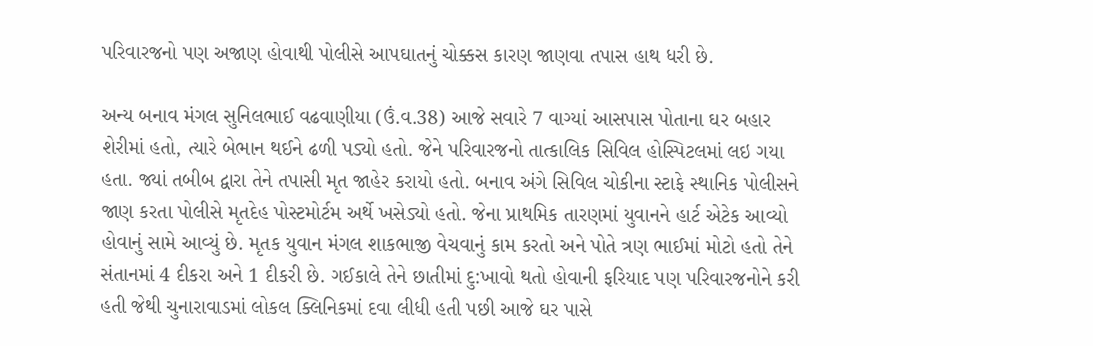પરિવારજનો પણ અજાણ હોવાથી પોલીસે આપઘાતનું ચોક્કસ કારણ જાણવા તપાસ હાથ ધરી છે.

અન્ય બનાવ મંગલ સુનિલભાઈ વઢવાણીયા (ઉં.વ.38) આજે સવારે 7 વાગ્યાં આસપાસ પોતાના ઘર બહાર શેરીમાં હતો, ત્યારે બેભાન થઈને ઢળી પડ્યો હતો. જેને પરિવારજનો તાત્કાલિક સિવિલ હોસ્પિટલમાં લઇ ગયા હતા. જ્યાં તબીબ દ્વારા તેને તપાસી મૃત જાહેર કરાયો હતો. બનાવ અંગે સિવિલ ચોકીના સ્ટાફે સ્થાનિક પોલીસને જાણ કરતા પોલીસે મૃતદેહ પોસ્ટમોર્ટમ અર્થે ખસેડ્યો હતો. જેના પ્રાથમિક તારણમાં યુવાનને હાર્ટ એટેક આવ્યો હોવાનું સામે આવ્યું છે. મૃતક યુવાન મંગલ શાકભાજી વેચવાનું કામ કરતો અને પોતે ત્રણ ભાઈમાં મોટો હતો તેને સંતાનમાં 4 દીકરા અને 1 દીકરી છે. ગઈકાલે તેને છાતીમાં દુ:ખાવો થતો હોવાની ફરિયાદ પણ પરિવારજનોને કરી હતી જેથી ચુનારાવાડમાં લોકલ ક્લિનિકમાં દવા લીધી હતી પછી આજે ઘર પાસે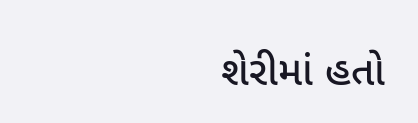શેરીમાં હતો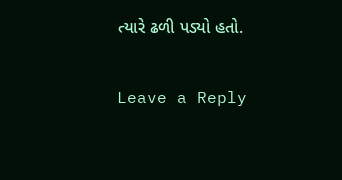ત્યારે ઢળી પડ્યો હતો.

Leave a Reply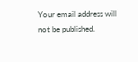Your email address will not be published.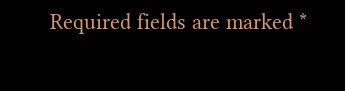Required fields are marked *